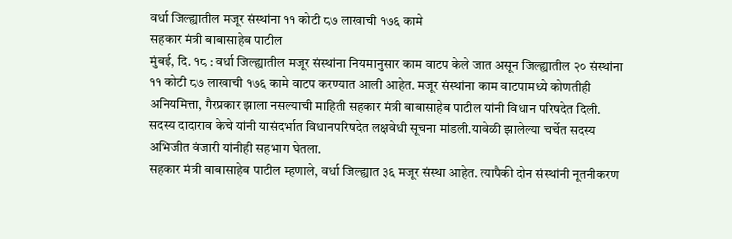वर्धा जिल्ह्यातील मजूर संस्थांना ११ कोटी ८७ लाखाची १७६ कामे
सहकार मंत्री बाबासाहेब पाटील
मुंबई, दि. १८ : वर्धा जिल्ह्यातील मजूर संस्थांना नियमानुसार काम वाटप केले जात असून जिल्ह्यातील २० संस्थांना ११ कोटी ८७ लाखाची १७६ कामे वाटप करण्यात आली आहेत. मजूर संस्थांना काम वाटपामध्ये कोणतीही अनियमित्ता, गैरप्रकार झाला नसल्याची माहिती सहकार मंत्री बाबासाहेब पाटील यांनी विधान परिषदेत दिली.
सदस्य दादाराव केचे यांनी यासंदर्भात विधानपरिषदेत लक्षवेधी सूचना मांडली.यावेळी झालेल्या चर्चेत सदस्य अभिजीत वंजारी यांनीही सहभाग घेतला.
सहकार मंत्री बाबासाहेब पाटील म्हणाले, वर्धा जिल्ह्यात ३६ मजूर संस्था आहेत. त्यापैकी दोन संस्थांनी नूतनीकरण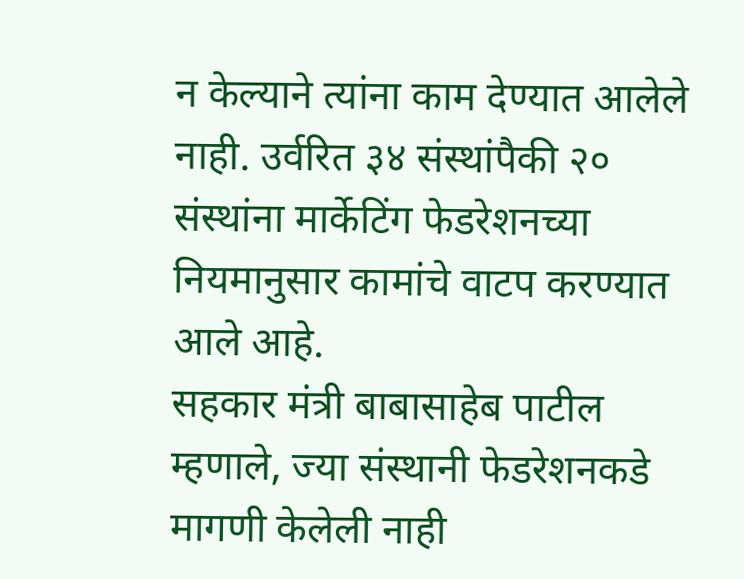न केल्याने त्यांना काम देण्यात आलेले नाही. उर्वरित ३४ संस्थांपैकी २० संस्थांना मार्केटिंग फेडरेशनच्या नियमानुसार कामांचे वाटप करण्यात आले आहे.
सहकार मंत्री बाबासाहेब पाटील म्हणाले, ज्या संस्थानी फेडरेशनकडे मागणी केलेली नाही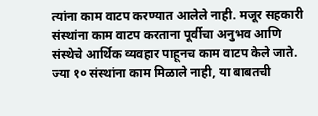त्यांना काम वाटप करण्यात आलेले नाही. मजूर सहकारी संस्थांना काम वाटप करताना पूर्वीचा अनुभव आणि संस्थेचे आर्थिक व्यवहार पाहूनच काम वाटप केले जाते. ज्या १० संस्थांना काम मिळाले नाही, या बाबतची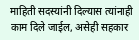माहिती सदस्यांनी दिल्यास त्यांनाही काम दिले जाईल, असेही सहकार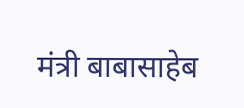मंत्री बाबासाहेब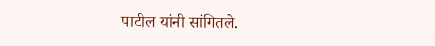पाटील यांनी सांगितले.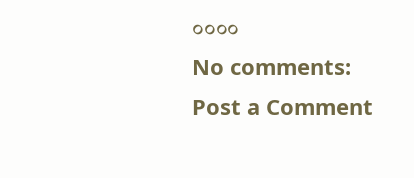००००
No comments:
Post a Comment